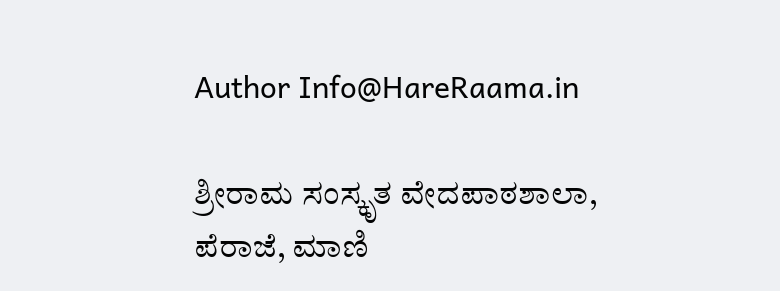Author Info@HareRaama.in

ಶ್ರೀರಾಮ ಸಂಸ್ಕೃತ ವೇದಪಾಠಶಾಲಾ, ಪೆರಾಜೆ, ಮಾಣಿ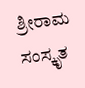ಶ್ರೀರಾಮ ಸಂಸ್ಕೃತ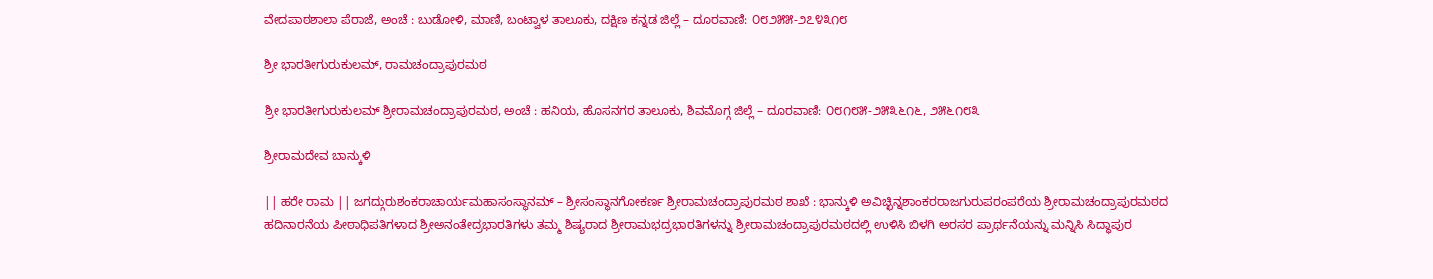ವೇದಪಾಠಶಾಲಾ ಪೆರಾಜೆ, ಅಂಚೆ : ಬುಡೋಳಿ, ಮಾಣಿ, ಬಂಟ್ವಾಳ ತಾಲೂಕು, ದಕ್ಷಿಣ ಕನ್ನಡ ಜಿಲ್ಲೆ – ದೂರವಾಣಿ: ೦೮೨೫೫-೨೭೪೩೧೮

ಶ್ರೀ ಭಾರತೀಗುರುಕುಲಮ್, ರಾಮಚಂದ್ರಾಪುರಮಠ

ಶ್ರೀ ಭಾರತೀಗುರುಕುಲಮ್ ಶ್ರೀರಾಮಚಂದ್ರಾಪುರಮಠ, ಅಂಚೆ : ಹನಿಯ, ಹೊಸನಗರ ತಾಲೂಕು, ಶಿವಮೊಗ್ಗ ಜಿಲ್ಲೆ – ದೂರವಾಣಿ: ೦೮೧೮೫-೨೫೩೬೧೬, ೨೫೬೧೮೩

ಶ್ರೀರಾಮದೇವ ಬಾನ್ಕುಳಿ

|| ಹರೇ ರಾಮ || ಜಗದ್ಗುರುಶಂಕರಾಚಾರ್ಯಮಹಾಸಂಸ್ಥಾನಮ್ – ಶ್ರೀಸಂಸ್ಥಾನಗೋಕರ್ಣ ಶ್ರೀರಾಮಚಂದ್ರಾಪುರಮಠ ಶಾಖೆ : ಭಾನ್ಕುಳಿ ಅವಿಚ್ಛಿನ್ನಶಾಂಕರರಾಜಗುರುಪರಂಪರೆಯ ಶ್ರೀರಾಮಚಂದ್ರಾಪುರಮಠದ ಹದಿನಾರನೆಯ ಪೀಠಾಧಿಪತಿಗಳಾದ ಶ್ರೀಅನಂತೇದ್ರಭಾರತಿಗಳು ತಮ್ಮ ಶಿಷ್ಯರಾದ ಶ್ರೀರಾಮಭದ್ರಭಾರತಿಗಳನ್ನು ಶ್ರೀರಾಮಚಂದ್ರಾಪುರಮಠದಲ್ಲಿ ಉಳಿಸಿ ಬಿಳಗಿ ಅರಸರ ಪ್ರಾರ್ಥನೆಯನ್ನು ಮನ್ನಿಸಿ ಸಿದ್ಧಾಪುರ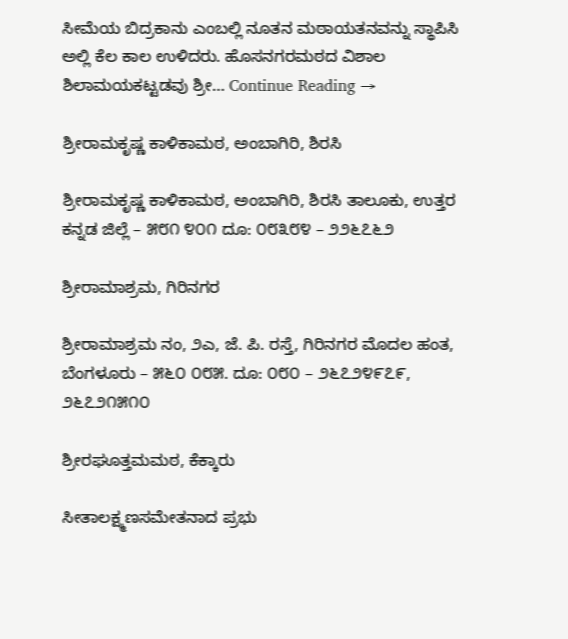ಸೀಮೆಯ ಬಿದ್ರಕಾನು ಎಂಬಲ್ಲಿ ನೂತನ ಮಠಾಯತನವನ್ನು ಸ್ಥಾಪಿಸಿ ಅಲ್ಲಿ ಕೆಲ ಕಾಲ ಉಳಿದರು. ಹೊಸನಗರಮಠದ ವಿಶಾಲ ಶಿಲಾಮಯಕಟ್ಟಡವು ಶ್ರೀ… Continue Reading →

ಶ್ರೀರಾಮಕೃಷ್ಣ ಕಾಳಿಕಾಮಠ, ಅಂಬಾಗಿರಿ, ಶಿರಸಿ

ಶ್ರೀರಾಮಕೃಷ್ಣ ಕಾಳಿಕಾಮಠ, ಅಂಬಾಗಿರಿ, ಶಿರಸಿ ತಾಲೂಕು, ಉತ್ತರ ಕನ್ನಡ ಜಿಲ್ಲೆ – ೫೮೧ ೪೦೧ ದೂ: ೦೮೩೮೪ – ೨೨೬೭೬೨

ಶ್ರೀರಾಮಾಶ್ರಮ, ಗಿರಿನಗರ

ಶ್ರೀರಾಮಾಶ್ರಮ ನಂ, ೨ಎ, ಜೆ. ಪಿ. ರಸ್ತೆ, ಗಿರಿನಗರ ಮೊದಲ ಹಂತ, ಬೆಂಗಳೂರು – ೫೬೦ ೦೮೫. ದೂ: ೦೮೦ – ೨೬೭೨೪೯೭೯, ೨೬೭೨೧೫೧೦

ಶ್ರೀರಘೂತ್ತಮಮಠ, ಕೆಕ್ಕಾರು

ಸೀತಾಲಕ್ಷ್ಮಣಸಮೇತನಾದ ಪ್ರಭು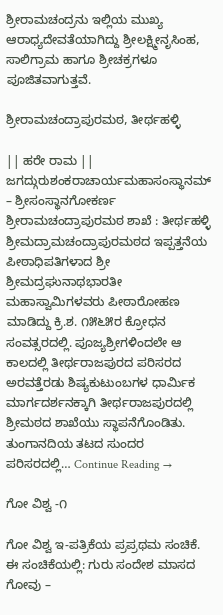ಶ್ರೀರಾಮಚಂದ್ರನು ಇಲ್ಲಿಯ ಮುಖ್ಯ ಆರಾಧ್ಯದೇವತೆಯಾಗಿದ್ದು ಶ್ರೀಲಕ್ಷ್ಮೀನೃಸಿಂಹ, ಸಾಲಿಗ್ರಾಮ ಹಾಗೂ ಶ್ರೀಚಕ್ರಗಳೂ ಪೂಜಿತವಾಗುತ್ತವೆ.

ಶ್ರೀರಾಮಚಂದ್ರಾಪುರಮಠ, ತೀರ್ಥಹಳ್ಳಿ

|| ಹರೇ ರಾಮ || ಜಗದ್ಗುರುಶಂಕರಾಚಾರ್ಯಮಹಾಸಂಸ್ಥಾನಮ್ – ಶ್ರೀಸಂಸ್ಥಾನಗೋಕರ್ಣ ಶ್ರೀರಾಮಚಂದ್ರಾಪುರಮಠ ಶಾಖೆ : ತೀರ್ಥಹಳ್ಳಿ ಶ್ರೀಮದ್ರಾಮಚಂದ್ರಾಪುರಮಠದ ಇಪ್ಪತ್ತನೆಯ ಪೀಠಾಧಿಪತಿಗಳಾದ ಶ್ರೀ ಶ್ರೀಮದ್ರಘುನಾಥಭಾರತೀ ಮಹಾಸ್ವಾಮಿಗಳವರು ಪೀಠಾರೋಹಣ ಮಾಡಿದ್ದು ಕ್ರಿ.ಶ. ೧೫೬೫ರ ಕ್ರೋಧನ ಸಂವತ್ಸರದಲ್ಲಿ. ಪೂಜ್ಯಶ್ರೀಗಳಿಂದಲೇ ಆ ಕಾಲದಲ್ಲಿ ತೀರ್ಥರಾಜಪುರದ ಪರಿಸರದ ಅರವತ್ತೆರಡು ಶಿಷ್ಯಕುಟುಂಬಗಳ ಧಾರ್ಮಿಕ ಮಾರ್ಗದರ್ಶನಕ್ಕಾಗಿ ತೀರ್ಥರಾಜಪುರದಲ್ಲಿ ಶ್ರೀಮಠದ ಶಾಖೆಯು ಸ್ಥಾಪನೆಗೊಂಡಿತು. ತುಂಗಾನದಿಯ ತಟದ ಸುಂದರ ಪರಿಸರದಲ್ಲಿ… Continue Reading →

ಗೋ ವಿಶ್ವ -೧

ಗೋ ವಿಶ್ವ ಇ-ಪತ್ರಿಕೆಯ ಪ್ರಪ್ರಥಮ ಸಂಚಿಕೆ. ಈ ಸಂಚಿಕೆಯಲ್ಲಿ: ಗುರು ಸಂದೇಶ ಮಾಸದ ಗೋವು –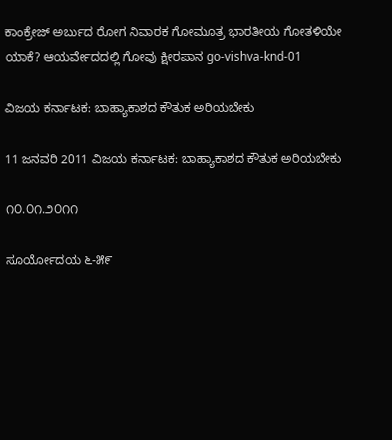ಕಾಂಕ್ರೇಜ್ ಅರ್ಬುದ ರೋಗ ನಿವಾರಕ ಗೋಮೂತ್ರ ಭಾರತೀಯ ಗೋತಳಿಯೇ ಯಾಕೆ? ಆಯರ್ವೇದದಲ್ಲಿ ಗೋವು ಕ್ಷೀರಪಾನ go-vishva-knd-01

ವಿಜಯ ಕರ್ನಾಟಕ: ಬಾಹ್ಯಾಕಾಶದ ಕೌತುಕ ಅರಿಯಬೇಕು

11 ಜನವರಿ 2011 ವಿಜಯ ಕರ್ನಾಟಕ: ಬಾಹ್ಯಾಕಾಶದ ಕೌತುಕ ಅರಿಯಬೇಕು

೧೦.೦೧.೨೦೧೧

ಸೂರ್ಯೋದಯ ೬-೫೯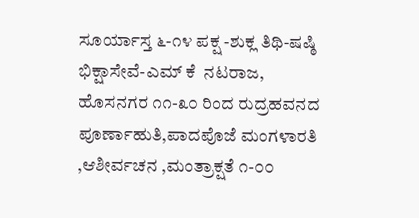ಸೂರ್ಯಾಸ್ತ ೬-೧೪ ಪಕ್ಷ -ಶುಕ್ಲ ತಿಥಿ-ಷಷ್ಠಿ ಭಿಕ್ಷಾಸೇವೆ-ಎಮ್ ಕೆ  ನಟರಾಜ, ಹೊಸನಗರ ೧೧-೩೦ ರಿಂದ ರುದ್ರಹವನದ ಪೂರ್ಣಾಹುತಿ,ಪಾದಪೊಜೆ ಮಂಗಳಾರತಿ ,ಆಶೀರ್ವಚನ ,ಮಂತ್ರಾಕ್ಷತೆ ೧-೦೦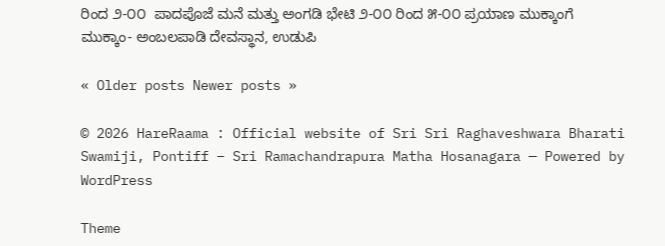ರಿಂದ ೨-೦೦  ಪಾದಪೊಜೆ ಮನೆ ಮತ್ತು ಅಂಗಡಿ ಭೇಟಿ ೨-೦೦ ರಿಂದ ೫-೦೦ ಪ್ರಯಾಣ ಮುಕ್ಕಾಂಗೆ ಮುಕ್ಕಾಂ- ಅಂಬಲಪಾಡಿ ದೇವಸ್ಥಾನ, ಉಡುಪಿ

« Older posts Newer posts »

© 2026 HareRaama : Official website of Sri Sri Raghaveshwara Bharati Swamiji, Pontiff – Sri Ramachandrapura Matha Hosanagara — Powered by WordPress

Theme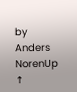by Anders NorenUp ↑